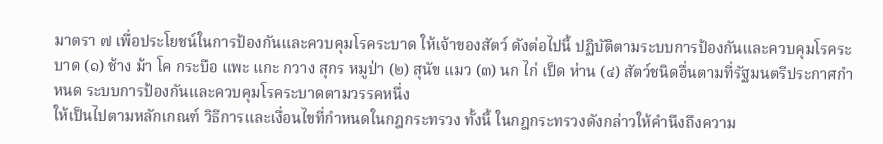มาตรา ๗ เพื่อประโยชน์ในการป้องกันและควบคุมโรคระบาด ให้เจ้าของสัตว์ ดังต่อไปนี้ ปฏิบัติตามระบบการป้องกันและควบคุมโรคระบาด (๑) ช้าง ม้า โค กระบือ แพะ แกะ กวาง สุกร หมูป่า (๒) สุนัข แมว (๓) นก ไก่ เป็ด ห่าน (๔) สัตว์ชนิดอื่นตามที่รัฐมนตรีประกาศกำหนด ระบบการป้องกันและควบคุมโรคระบาดตามวรรคหนึ่ง
ให้เป็นไปตามหลักเกณฑ์ วิธีการและเงื่อนไขที่กำหนดในกฎกระทรวง ทั้งนี้ ในกฎกระทรวงดังกล่าวให้คำนึงถึงความ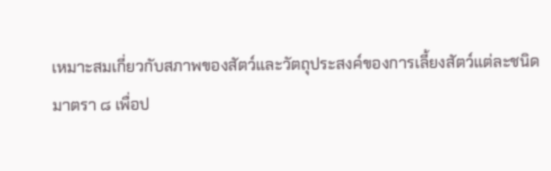เหมาะสมเกี่ยวกับสภาพของสัตว์และวัตถุประสงค์ของการเลี้ยงสัตว์แต่ละชนิด
มาตรา ๘ เพื่อป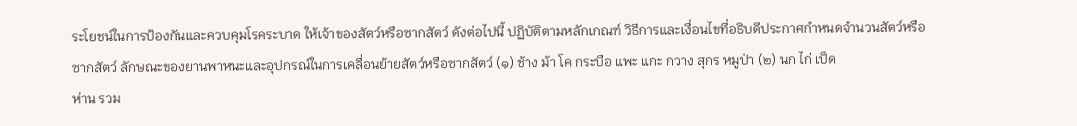ระโยชน์ในการป้องกันและควบคุมโรคระบาด ให้เจ้าของสัตว์หรือซากสัตว์ ดังต่อไปนี้ ปฏิบัติตามหลักเกณฑ์ วิธีการและเงื่อนไขที่อธิบดีประกาศกำหนดจำนวนสัตว์หรือซากสัตว์ ลักษณะของยานพาหนะและอุปกรณ์ในการเคลื่อนย้ายสัตว์หรือซากสัตว์ (๑) ช้าง ม้า โค กระบือ แพะ แกะ กวาง สุกร หมูป่า (๒) นก ไก่ เป็ด
ห่าน รวม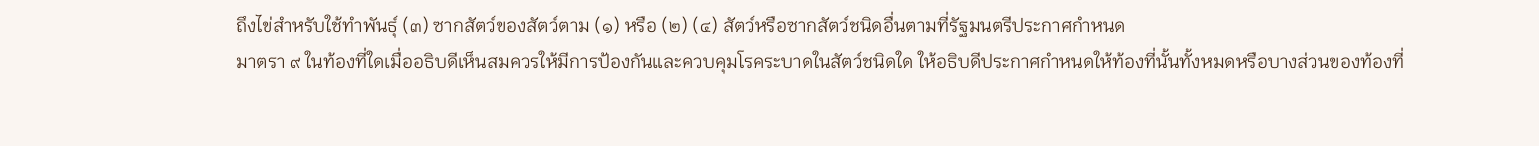ถึงไข่สำหรับใช้ทำพันธุ์ (๓) ซากสัตว์ของสัตว์ตาม (๑) หรือ (๒) (๔) สัตว์หรือซากสัตว์ชนิดอื่นตามที่รัฐมนตรีประกาศกำหนด
มาตรา ๙ ในท้องที่ใดเมื่ออธิบดีเห็นสมควรให้มีการป้องกันและควบคุมโรคระบาดในสัตว์ชนิดใด ให้อธิบดีประกาศกำหนดให้ท้องที่นั้นทั้งหมดหรือบางส่วนของท้องที่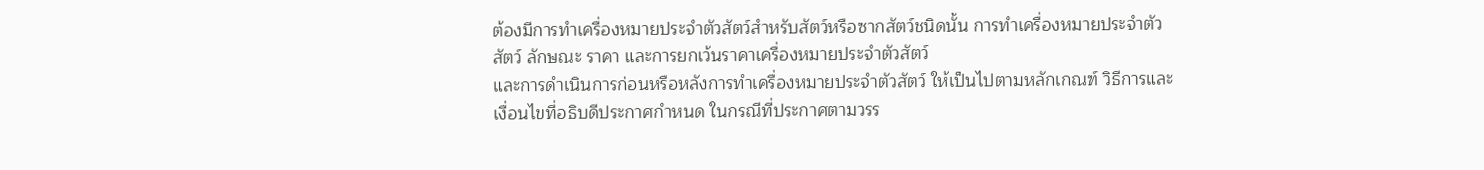ต้องมีการทำเครื่องหมายประจำตัวสัตว์สำหรับสัตว์หรือซากสัตว์ชนิดนั้น การทำเครื่องหมายประจำตัวสัตว์ ลักษณะ ราคา และการยกเว้นราคาเครื่องหมายประจำตัวสัตว์
และการดำเนินการก่อนหรือหลังการทำเครื่องหมายประจำตัวสัตว์ ให้เป็นไปตามหลักเกณฑ์ วิธีการและเงื่อนไขที่อธิบดีประกาศกำหนด ในกรณีที่ประกาศตามวรร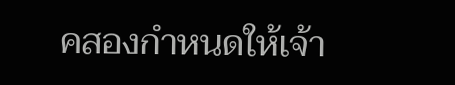คสองกำหนดให้เจ้า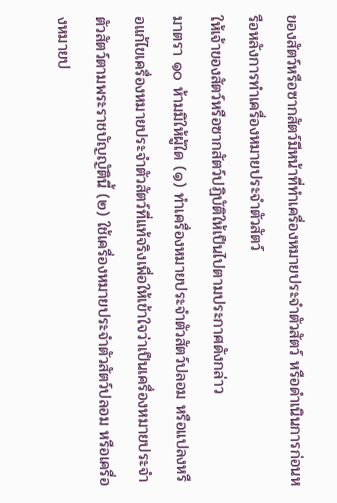ของสัตว์หรือซากสัตว์มีหน้าที่ทำเครื่องหมายประจำตัวสัตว์ หรือดำเนินการก่อนหรือหลังการทำเครื่องหมายประจำตัวสัตว์
ให้เจ้าของสัตว์หรือซากสัตว์ปฏิบัติให้เป็นไปตามประกาศดังกล่าว
มาตรา ๑๐ ห้ามมิให้ผู้ใด (๑) ทำเครื่องหมายประจำตัวสัตว์ปลอม หรือแปลงหรือแก้ไขเครื่องหมายประจำตัวสัตว์ที่แท้จริงเพื่อให้เข้าใจว่าเป็นเครื่องหมายประจำตัวสัตว์ตามพระราชบัญญัตินี้ (๒) ใช้เครื่องหมายประจำตัวสัตว์ปลอม หรือเครื่องหมายป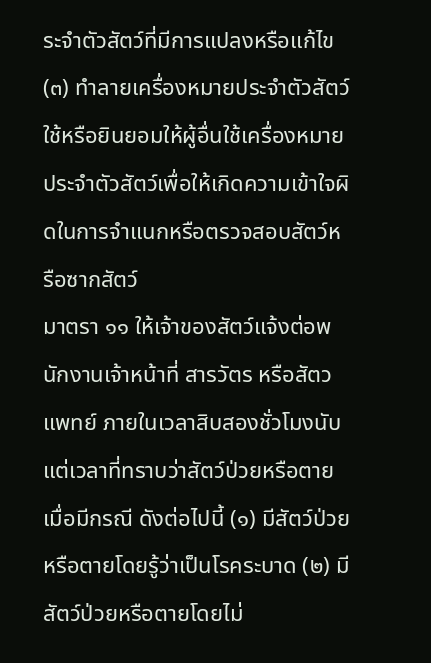ระจำตัวสัตว์ที่มีการแปลงหรือแก้ไข (๓) ทำลายเครื่องหมายประจำตัวสัตว์
ใช้หรือยินยอมให้ผู้อื่นใช้เครื่องหมายประจำตัวสัตว์เพื่อให้เกิดความเข้าใจผิดในการจำแนกหรือตรวจสอบสัตว์หรือซากสัตว์
มาตรา ๑๑ ให้เจ้าของสัตว์แจ้งต่อพนักงานเจ้าหน้าที่ สารวัตร หรือสัตวแพทย์ ภายในเวลาสิบสองชั่วโมงนับแต่เวลาที่ทราบว่าสัตว์ป่วยหรือตาย เมื่อมีกรณี ดังต่อไปนี้ (๑) มีสัตว์ป่วยหรือตายโดยรู้ว่าเป็นโรคระบาด (๒) มีสัตว์ป่วยหรือตายโดยไม่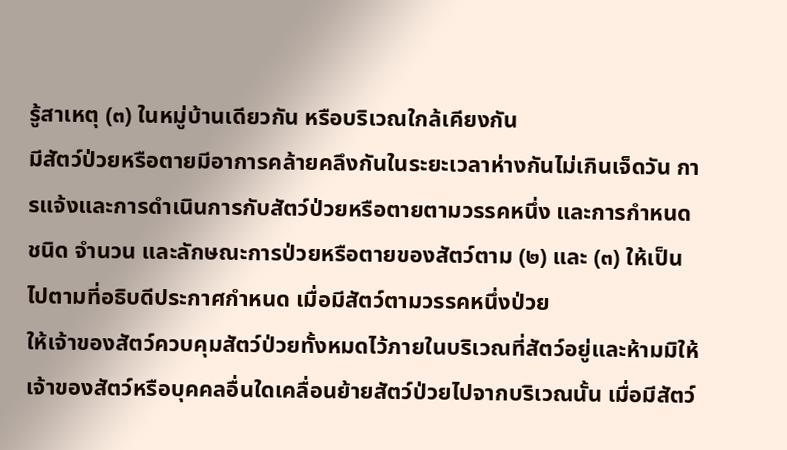รู้สาเหตุ (๓) ในหมู่บ้านเดียวกัน หรือบริเวณใกล้เคียงกัน
มีสัตว์ป่วยหรือตายมีอาการคล้ายคลึงกันในระยะเวลาห่างกันไม่เกินเจ็ดวัน การแจ้งและการดำเนินการกับสัตว์ป่วยหรือตายตามวรรคหนึ่ง และการกำหนดชนิด จำนวน และลักษณะการป่วยหรือตายของสัตว์ตาม (๒) และ (๓) ให้เป็นไปตามที่อธิบดีประกาศกำหนด เมื่อมีสัตว์ตามวรรคหนึ่งป่วย
ให้เจ้าของสัตว์ควบคุมสัตว์ป่วยทั้งหมดไว้ภายในบริเวณที่สัตว์อยู่และห้ามมิให้เจ้าของสัตว์หรือบุคคลอื่นใดเคลื่อนย้ายสัตว์ป่วยไปจากบริเวณนั้น เมื่อมีสัตว์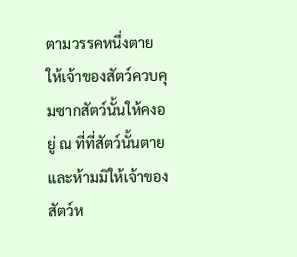ตามวรรคหนึ่งตาย ให้เจ้าของสัตว์ควบคุมซากสัตว์นั้นให้คงอยู่ ณ ที่ที่สัตว์นั้นตายและห้ามมิให้เจ้าของสัตว์ห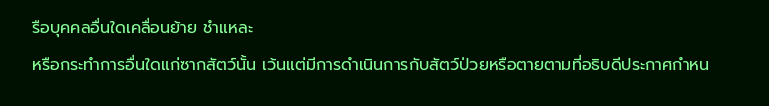รือบุคคลอื่นใดเคลื่อนย้าย ชำแหละ
หรือกระทำการอื่นใดแก่ซากสัตว์นั้น เว้นแต่มีการดำเนินการกับสัตว์ป่วยหรือตายตามที่อธิบดีประกาศกำหน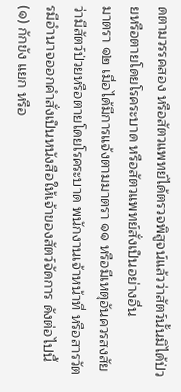ดตามวรรคสอง หรือสัตวแพทย์ได้ตรวจพิสูจน์แล้วว่าสัตว์นั้นมิได้ป่วยหรือตายโดยโรคระบาด หรือสัตวแพทย์สั่งเป็นอย่างอื่น
มาตรา ๑๒ เมื่อได้มีการแจ้งตามมาตรา ๑๑ หรือมีเหตุอันควรสงสัยว่ามีสัตว์ป่วยหรือตายโดยโรคระบาด พนักงานเจ้าหน้าที่ หรือสารวัตรมีอำนาจออกคำสั่งเป็นหนังสือให้เจ้าของสัตว์จัดการ ดังต่อไปนี้ (๑) กักขัง แยก หรือ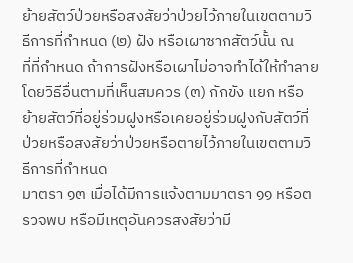ย้ายสัตว์ป่วยหรือสงสัยว่าป่วยไว้ภายในเขตตามวิธีการที่กำหนด (๒) ฝัง หรือเผาซากสัตว์นั้น ณ
ที่ที่กำหนด ถ้าการฝังหรือเผาไม่อาจทำได้ให้ทำลายโดยวิธีอื่นตามที่เห็นสมควร (๓) กักขัง แยก หรือย้ายสัตว์ที่อยู่ร่วมฝูงหรือเคยอยู่ร่วมฝูงกับสัตว์ที่ป่วยหรือสงสัยว่าป่วยหรือตายไว้ภายในเขตตามวิธีการที่กำหนด
มาตรา ๑๓ เมื่อได้มีการแจ้งตามมาตรา ๑๑ หรือตรวจพบ หรือมีเหตุอันควรสงสัยว่ามี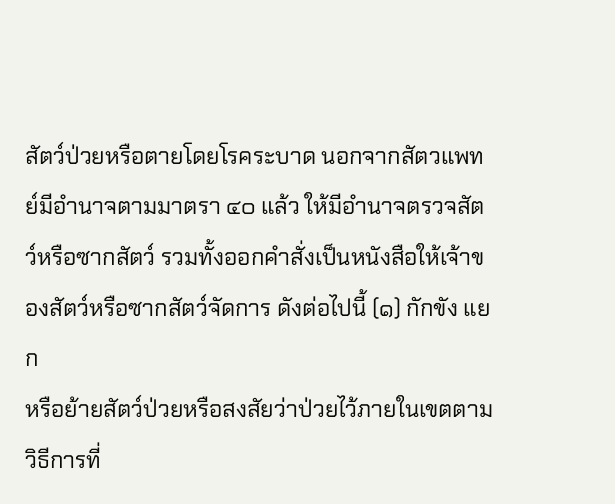สัตว์ป่วยหรือตายโดยโรคระบาด นอกจากสัตวแพทย์มีอำนาจตามมาตรา ๔๐ แล้ว ให้มีอำนาจตรวจสัตว์หรือซากสัตว์ รวมทั้งออกคำสั่งเป็นหนังสือให้เจ้าของสัตว์หรือซากสัตว์จัดการ ดังต่อไปนี้ (๑) กักขัง แยก
หรือย้ายสัตว์ป่วยหรือสงสัยว่าป่วยไว้ภายในเขตตามวิธีการที่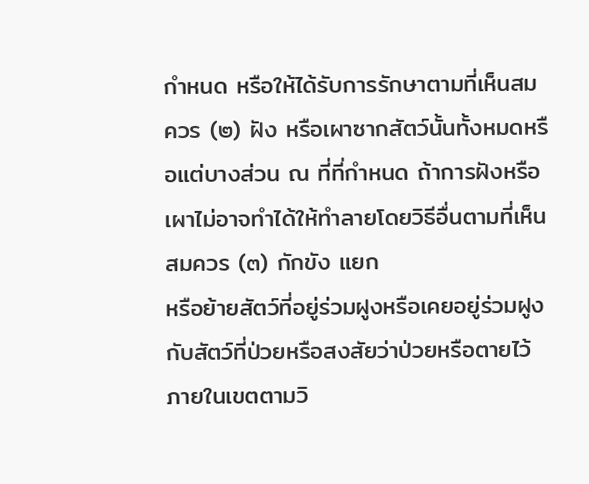กำหนด หรือให้ได้รับการรักษาตามที่เห็นสมควร (๒) ฝัง หรือเผาซากสัตว์นั้นทั้งหมดหรือแต่บางส่วน ณ ที่ที่กำหนด ถ้าการฝังหรือเผาไม่อาจทำได้ให้ทำลายโดยวิธีอื่นตามที่เห็นสมควร (๓) กักขัง แยก
หรือย้ายสัตว์ที่อยู่ร่วมฝูงหรือเคยอยู่ร่วมฝูงกับสัตว์ที่ป่วยหรือสงสัยว่าป่วยหรือตายไว้ภายในเขตตามวิ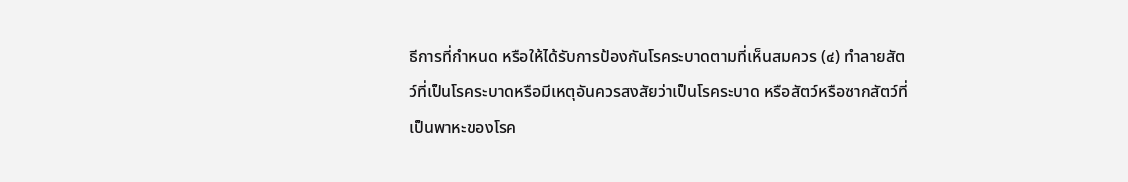ธีการที่กำหนด หรือให้ได้รับการป้องกันโรคระบาดตามที่เห็นสมควร (๔) ทำลายสัตว์ที่เป็นโรคระบาดหรือมีเหตุอันควรสงสัยว่าเป็นโรคระบาด หรือสัตว์หรือซากสัตว์ที่เป็นพาหะของโรค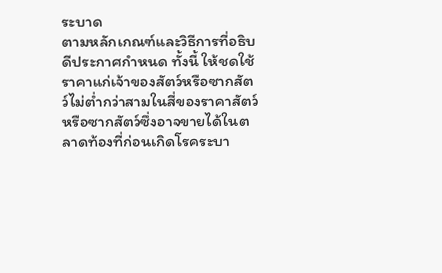ระบาด
ตามหลักเกณฑ์และวิธีการที่อธิบดีประกาศกำหนด ทั้งนี้ ให้ชดใช้ราคาแก่เจ้าของสัตว์หรือซากสัตว์ไม่ต่ำกว่าสามในสี่ของราคาสัตว์หรือซากสัตว์ซึ่งอาจขายได้ในตลาดท้องที่ก่อนเกิดโรคระบา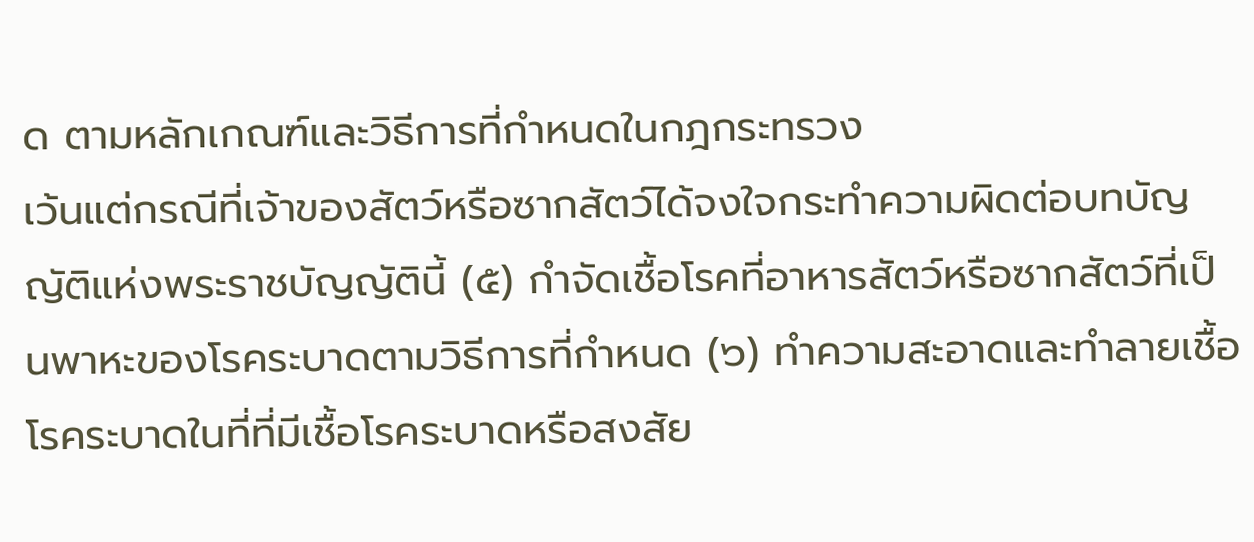ด ตามหลักเกณฑ์และวิธีการที่กำหนดในกฎกระทรวง
เว้นแต่กรณีที่เจ้าของสัตว์หรือซากสัตว์ได้จงใจกระทำความผิดต่อบทบัญญัติแห่งพระราชบัญญัตินี้ (๕) กำจัดเชื้อโรคที่อาหารสัตว์หรือซากสัตว์ที่เป็นพาหะของโรคระบาดตามวิธีการที่กำหนด (๖) ทำความสะอาดและทำลายเชื้อโรคระบาดในที่ที่มีเชื้อโรคระบาดหรือสงสัย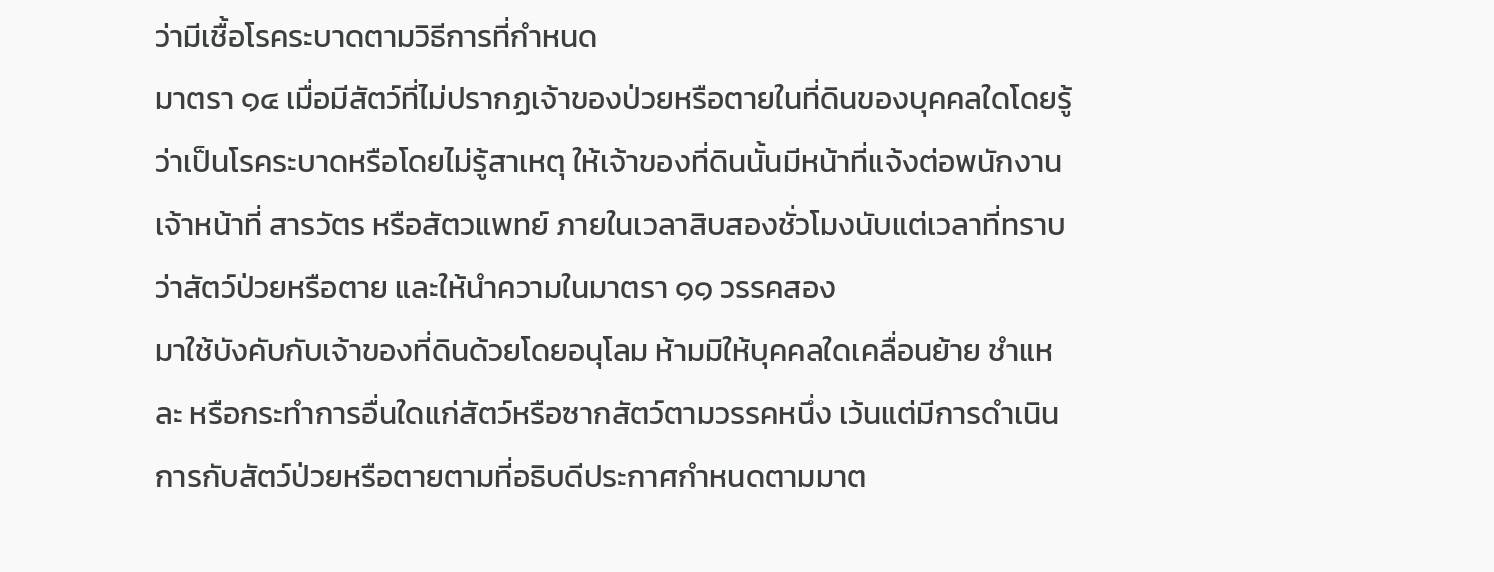ว่ามีเชื้อโรคระบาดตามวิธีการที่กำหนด
มาตรา ๑๔ เมื่อมีสัตว์ที่ไม่ปรากฏเจ้าของป่วยหรือตายในที่ดินของบุคคลใดโดยรู้ว่าเป็นโรคระบาดหรือโดยไม่รู้สาเหตุ ให้เจ้าของที่ดินนั้นมีหน้าที่แจ้งต่อพนักงานเจ้าหน้าที่ สารวัตร หรือสัตวแพทย์ ภายในเวลาสิบสองชั่วโมงนับแต่เวลาที่ทราบว่าสัตว์ป่วยหรือตาย และให้นำความในมาตรา ๑๑ วรรคสอง
มาใช้บังคับกับเจ้าของที่ดินด้วยโดยอนุโลม ห้ามมิให้บุคคลใดเคลื่อนย้าย ชำแหละ หรือกระทำการอื่นใดแก่สัตว์หรือซากสัตว์ตามวรรคหนึ่ง เว้นแต่มีการดำเนินการกับสัตว์ป่วยหรือตายตามที่อธิบดีประกาศกำหนดตามมาต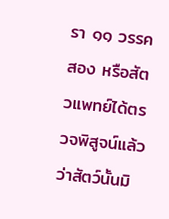รา ๑๑ วรรคสอง หรือสัตวแพทย์ได้ตรวจพิสูจน์แล้วว่าสัตว์นั้นมิ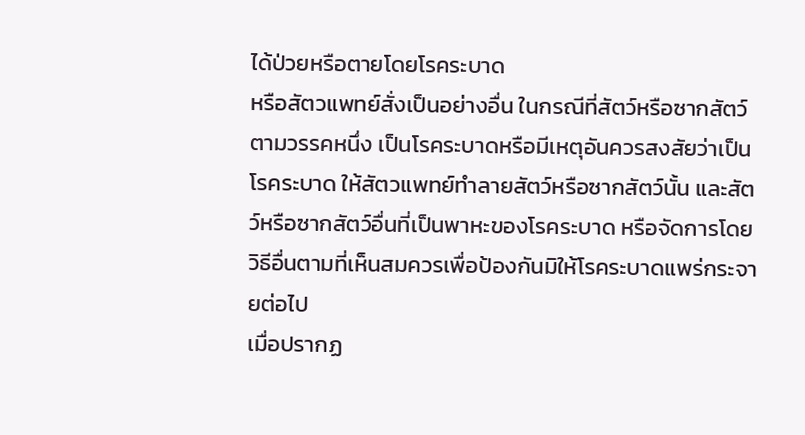ได้ป่วยหรือตายโดยโรคระบาด
หรือสัตวแพทย์สั่งเป็นอย่างอื่น ในกรณีที่สัตว์หรือซากสัตว์ตามวรรคหนึ่ง เป็นโรคระบาดหรือมีเหตุอันควรสงสัยว่าเป็นโรคระบาด ให้สัตวแพทย์ทำลายสัตว์หรือซากสัตว์นั้น และสัตว์หรือซากสัตว์อื่นที่เป็นพาหะของโรคระบาด หรือจัดการโดยวิธีอื่นตามที่เห็นสมควรเพื่อป้องกันมิให้โรคระบาดแพร่กระจายต่อไป
เมื่อปรากฏ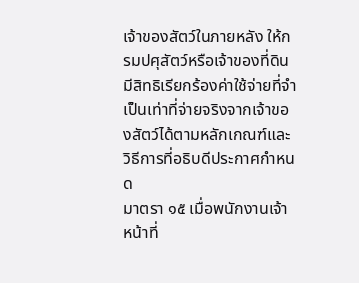เจ้าของสัตว์ในภายหลัง ให้กรมปศุสัตว์หรือเจ้าของที่ดินมีสิทธิเรียกร้องค่าใช้จ่ายที่จำเป็นเท่าที่จ่ายจริงจากเจ้าของสัตว์ได้ตามหลักเกณฑ์และวิธีการที่อธิบดีประกาศกำหนด
มาตรา ๑๕ เมื่อพนักงานเจ้าหน้าที่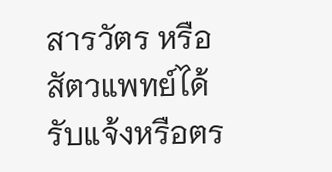สารวัตร หรือสัตวแพทย์ได้รับแจ้งหรือตร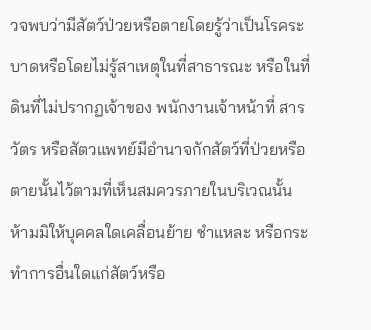วจพบว่ามีสัตว์ป่วยหรือตายโดยรู้ว่าเป็นโรคระบาดหรือโดยไม่รู้สาเหตุในที่สาธารณะ หรือในที่ดินที่ไม่ปรากฏเจ้าของ พนักงานเจ้าหน้าที่ สารวัตร หรือสัตวแพทย์มีอำนาจกักสัตว์ที่ป่วยหรือตายนั้นไว้ตามที่เห็นสมควรภายในบริเวณนั้น
ห้ามมิให้บุคคลใดเคลื่อนย้าย ชำแหละ หรือกระทำการอื่นใดแก่สัตว์หรือ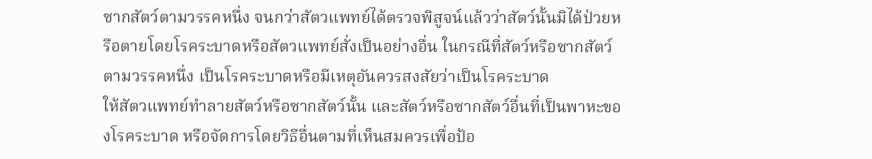ซากสัตว์ตามวรรคหนึ่ง จนกว่าสัตวแพทย์ได้ตรวจพิสูจน์แล้วว่าสัตว์นั้นมิได้ป่วยหรือตายโดยโรคระบาดหรือสัตวแพทย์สั่งเป็นอย่างอื่น ในกรณีที่สัตว์หรือซากสัตว์ตามวรรคหนึ่ง เป็นโรคระบาดหรือมีเหตุอันควรสงสัยว่าเป็นโรคระบาด
ให้สัตวแพทย์ทำลายสัตว์หรือซากสัตว์นั้น และสัตว์หรือซากสัตว์อื่นที่เป็นพาหะของโรคระบาด หรือจัดการโดยวิธีอื่นตามที่เห็นสมควรเพื่อป้อ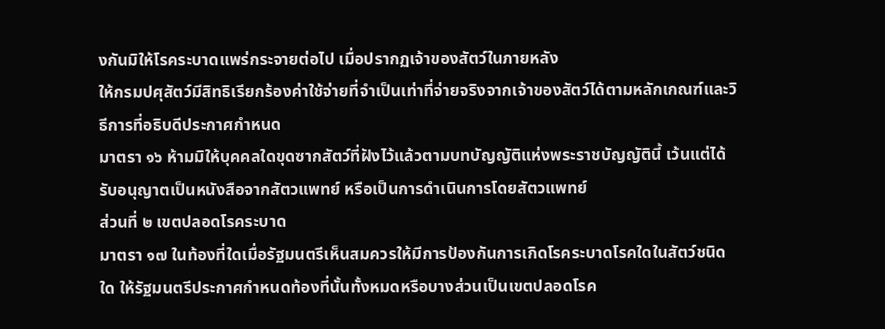งกันมิให้โรคระบาดแพร่กระจายต่อไป เมื่อปรากฏเจ้าของสัตว์ในภายหลัง
ให้กรมปศุสัตว์มีสิทธิเรียกร้องค่าใช้จ่ายที่จำเป็นเท่าที่จ่ายจริงจากเจ้าของสัตว์ได้ตามหลักเกณฑ์และวิธีการที่อธิบดีประกาศกำหนด
มาตรา ๑๖ ห้ามมิให้บุคคลใดขุดซากสัตว์ที่ฝังไว้แล้วตามบทบัญญัติแห่งพระราชบัญญัตินี้ เว้นแต่ได้รับอนุญาตเป็นหนังสือจากสัตวแพทย์ หรือเป็นการดำเนินการโดยสัตวแพทย์
ส่วนที่ ๒ เขตปลอดโรคระบาด
มาตรา ๑๗ ในท้องที่ใดเมื่อรัฐมนตรีเห็นสมควรให้มีการป้องกันการเกิดโรคระบาดโรคใดในสัตว์ชนิดใด ให้รัฐมนตรีประกาศกำหนดท้องที่นั้นทั้งหมดหรือบางส่วนเป็นเขตปลอดโรค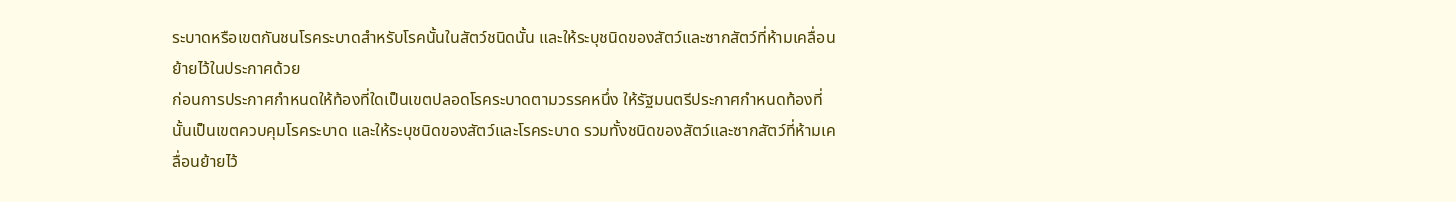ระบาดหรือเขตกันชนโรคระบาดสำหรับโรคนั้นในสัตว์ชนิดนั้น และให้ระบุชนิดของสัตว์และซากสัตว์ที่ห้ามเคลื่อนย้ายไว้ในประกาศด้วย
ก่อนการประกาศกำหนดให้ท้องที่ใดเป็นเขตปลอดโรคระบาดตามวรรคหนึ่ง ให้รัฐมนตรีประกาศกำหนดท้องที่นั้นเป็นเขตควบคุมโรคระบาด และให้ระบุชนิดของสัตว์และโรคระบาด รวมทั้งชนิดของสัตว์และซากสัตว์ที่ห้ามเคลื่อนย้ายไว้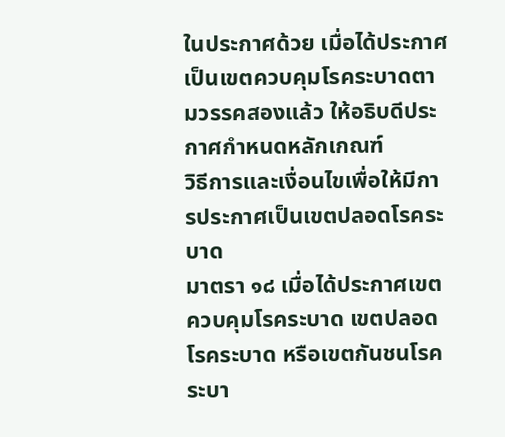ในประกาศด้วย เมื่อได้ประกาศเป็นเขตควบคุมโรคระบาดตามวรรคสองแล้ว ให้อธิบดีประกาศกำหนดหลักเกณฑ์
วิธีการและเงื่อนไขเพื่อให้มีการประกาศเป็นเขตปลอดโรคระบาด
มาตรา ๑๘ เมื่อได้ประกาศเขตควบคุมโรคระบาด เขตปลอดโรคระบาด หรือเขตกันชนโรคระบา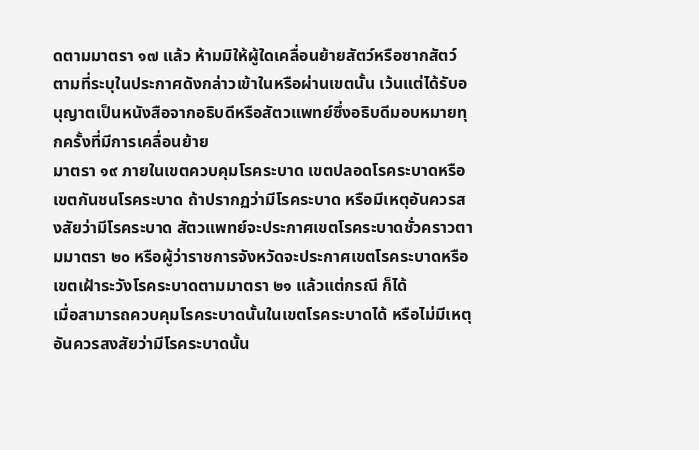ดตามมาตรา ๑๗ แล้ว ห้ามมิให้ผู้ใดเคลื่อนย้ายสัตว์หรือซากสัตว์ตามที่ระบุในประกาศดังกล่าวเข้าในหรือผ่านเขตนั้น เว้นแต่ได้รับอนุญาตเป็นหนังสือจากอธิบดีหรือสัตวแพทย์ซึ่งอธิบดีมอบหมายทุกครั้งที่มีการเคลื่อนย้าย
มาตรา ๑๙ ภายในเขตควบคุมโรคระบาด เขตปลอดโรคระบาดหรือเขตกันชนโรคระบาด ถ้าปรากฏว่ามีโรคระบาด หรือมีเหตุอันควรสงสัยว่ามีโรคระบาด สัตวแพทย์จะประกาศเขตโรคระบาดชั่วคราวตามมาตรา ๒๐ หรือผู้ว่าราชการจังหวัดจะประกาศเขตโรคระบาดหรือเขตเฝ้าระวังโรคระบาดตามมาตรา ๒๑ แล้วแต่กรณี ก็ได้
เมื่อสามารถควบคุมโรคระบาดนั้นในเขตโรคระบาดได้ หรือไม่มีเหตุอันควรสงสัยว่ามีโรคระบาดนั้น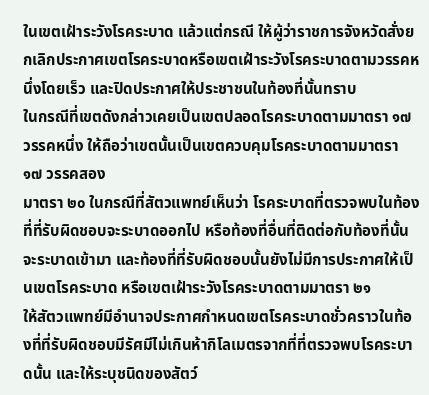ในเขตเฝ้าระวังโรคระบาด แล้วแต่กรณี ให้ผู้ว่าราชการจังหวัดสั่งยกเลิกประกาศเขตโรคระบาดหรือเขตเฝ้าระวังโรคระบาดตามวรรคหนึ่งโดยเร็ว และปิดประกาศให้ประชาชนในท้องที่นั้นทราบ
ในกรณีที่เขตดังกล่าวเคยเป็นเขตปลอดโรคระบาดตามมาตรา ๑๗ วรรคหนึ่ง ให้ถือว่าเขตนั้นเป็นเขตควบคุมโรคระบาดตามมาตรา ๑๗ วรรคสอง
มาตรา ๒๐ ในกรณีที่สัตวแพทย์เห็นว่า โรคระบาดที่ตรวจพบในท้องที่ที่รับผิดชอบจะระบาดออกไป หรือท้องที่อื่นที่ติดต่อกับท้องที่นั้นจะระบาดเข้ามา และท้องที่ที่รับผิดชอบนั้นยังไม่มีการประกาศให้เป็นเขตโรคระบาด หรือเขตเฝ้าระวังโรคระบาดตามมาตรา ๒๑
ให้สัตวแพทย์มีอำนาจประกาศกำหนดเขตโรคระบาดชั่วคราวในท้องที่ที่รับผิดชอบมีรัศมีไม่เกินห้ากิโลเมตรจากที่ที่ตรวจพบโรคระบาดนั้น และให้ระบุชนิดของสัตว์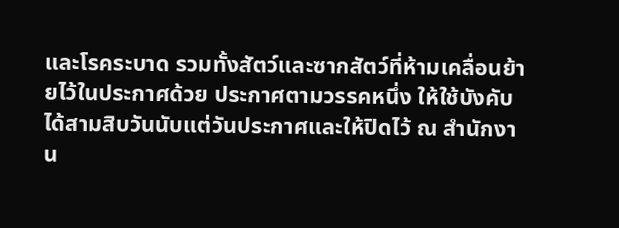และโรคระบาด รวมทั้งสัตว์และซากสัตว์ที่ห้ามเคลื่อนย้ายไว้ในประกาศด้วย ประกาศตามวรรคหนึ่ง ให้ใช้บังคับได้สามสิบวันนับแต่วันประกาศและให้ปิดไว้ ณ สำนักงาน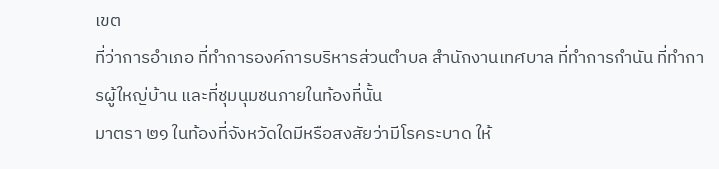เขต
ที่ว่าการอำเภอ ที่ทำการองค์การบริหารส่วนตำบล สำนักงานเทศบาล ที่ทำการกำนัน ที่ทำการผู้ใหญ่บ้าน และที่ชุมนุมชนภายในท้องที่นั้น
มาตรา ๒๑ ในท้องที่จังหวัดใดมีหรือสงสัยว่ามีโรคระบาด ให้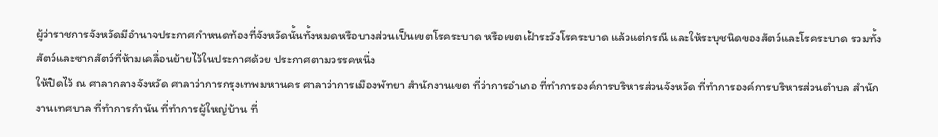ผู้ว่าราชการจังหวัดมีอำนาจประกาศกำหนดท้องที่จังหวัดนั้นทั้งหมดหรือบางส่วนเป็นเขตโรคระบาด หรือเขตเฝ้าระวังโรคระบาด แล้วแต่กรณี และให้ระบุชนิดของสัตว์และโรคระบาด รวมทั้งสัตว์และซากสัตว์ที่ห้ามเคลื่อนย้ายไว้ในประกาศด้วย ประกาศตามวรรคหนึ่ง
ให้ปิดไว้ ณ ศาลากลางจังหวัด ศาลาว่าการกรุงเทพมหานคร ศาลาว่าการเมืองพัทยา สำนักงานเขต ที่ว่าการอำเภอ ที่ทำการองค์การบริหารส่วนจังหวัด ที่ทำการองค์การบริหารส่วนตำบล สำนักงานเทศบาล ที่ทำการกำนัน ที่ทำการผู้ใหญ่บ้าน ที่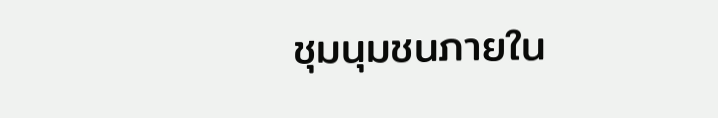ชุมนุมชนภายใน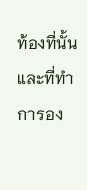ท้องที่นั้น และที่ทำการอง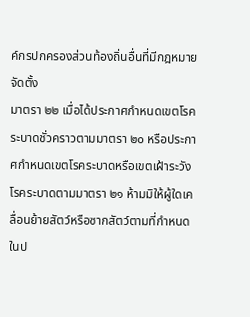ค์กรปกครองส่วนท้องถิ่นอื่นที่มีกฎหมายจัดตั้ง
มาตรา ๒๒ เมื่อได้ประกาศกำหนดเขตโรคระบาดชั่วคราวตามมาตรา ๒๐ หรือประกาศกำหนดเขตโรคระบาดหรือเขตเฝ้าระวังโรคระบาดตามมาตรา ๒๑ ห้ามมิให้ผู้ใดเคลื่อนย้ายสัตว์หรือซากสัตว์ตามที่กำหนดในป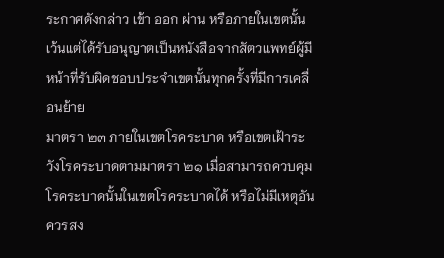ระกาศดังกล่าว เข้า ออก ผ่าน หรือภายในเขตนั้น
เว้นแต่ได้รับอนุญาตเป็นหนังสือจากสัตวแพทย์ผู้มีหน้าที่รับผิดชอบประจำเขตนั้นทุกครั้งที่มีการเคลื่อนย้าย
มาตรา ๒๓ ภายในเขตโรคระบาด หรือเขตเฝ้าระวังโรคระบาดตามมาตรา ๒๑ เมื่อสามารถควบคุมโรคระบาดนั้นในเขตโรคระบาดได้ หรือไม่มีเหตุอันควรสง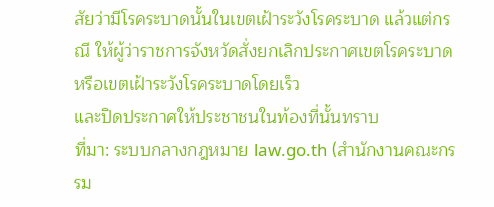สัยว่ามีโรคระบาดนั้นในเขตเฝ้าระวังโรคระบาด แล้วแต่กรณี ให้ผู้ว่าราชการจังหวัดสั่งยกเลิกประกาศเขตโรคระบาดหรือเขตเฝ้าระวังโรคระบาดโดยเร็ว
และปิดประกาศให้ประชาชนในท้องที่นั้นทราบ
ที่มา: ระบบกลางกฎหมาย law.go.th (สำนักงานคณะกรรม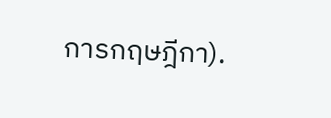การกฤษฎีกา).